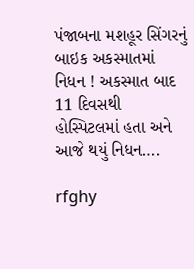પંજાબના મશહૂર સિંગરનું બાઇક અકસ્માતમાં નિધન ! અકસ્માત બાદ 11 દિવસથી હોસ્પિટલમાં હતા અને આજે થયું નિધન….

rfghy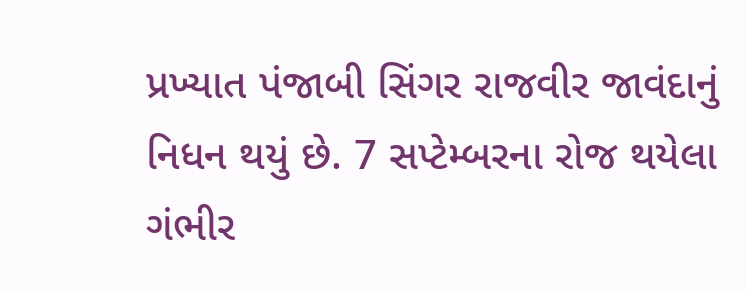પ્રખ્યાત પંજાબી સિંગર રાજવીર જાવંદાનું નિધન થયું છે. 7 સપ્ટેમ્બરના રોજ થયેલા ગંભીર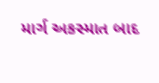માર્ગ અકસ્માત બાદ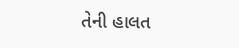તેની હાલત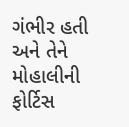ગંભીર હતી અને તેને મોહાલીની ફોર્ટિસ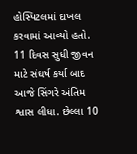હોસ્પિટલમાં દાખલ કરવામાં આવ્યો હતો. 11 દિવસ સુધી જીવન માટે સંઘર્ષ કર્યા બાદ આજે સિંગરે અંતિમ શ્વાસ લીધા. છેલ્લા 10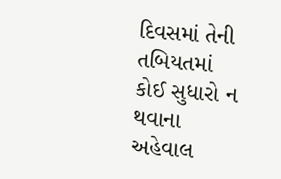દિવસમાં તેની તબિયતમાં કોઈ સુધારો ન થવાના અહેવાલ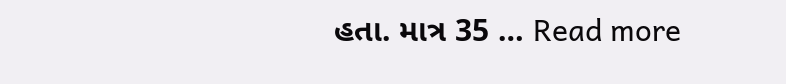હતા. માત્ર 35 … Read more